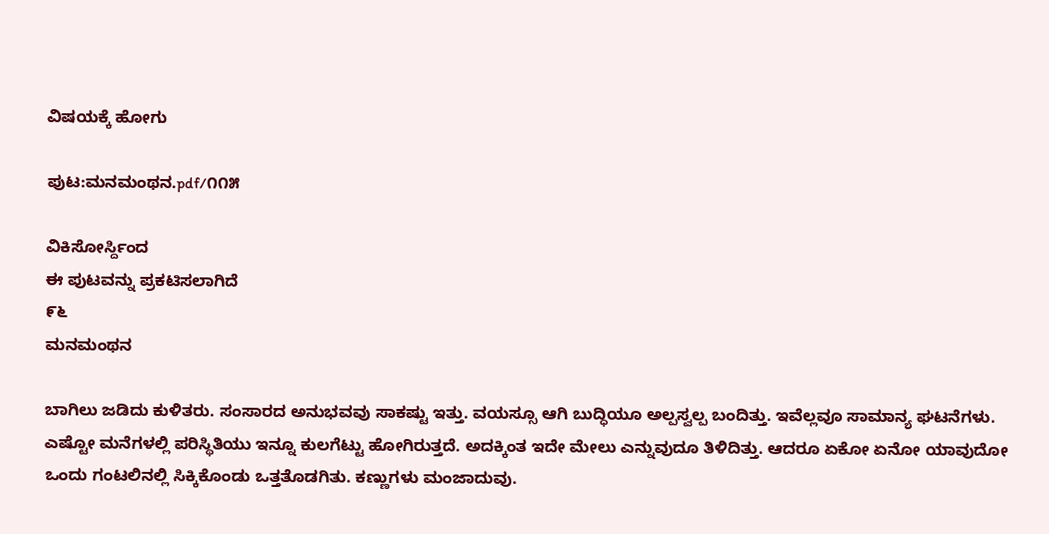ವಿಷಯಕ್ಕೆ ಹೋಗು

ಪುಟ:ಮನಮಂಥನ.pdf/೧೧೫

ವಿಕಿಸೋರ್ಸ್ದಿಂದ
ಈ ಪುಟವನ್ನು ಪ್ರಕಟಿಸಲಾಗಿದೆ
೯೬
ಮನಮಂಥನ

ಬಾಗಿಲು ಜಡಿದು ಕುಳಿತರು. ಸಂಸಾರದ ಅನುಭವವು ಸಾಕಷ್ಟು ಇತ್ತು. ವಯಸ್ಸೂ ಆಗಿ ಬುದ್ಧಿಯೂ ಅಲ್ಪಸ್ವಲ್ಪ ಬಂದಿತ್ತು. ಇವೆಲ್ಲವೂ ಸಾಮಾನ್ಯ ಘಟನೆಗಳು. ಎಷ್ಟೋ ಮನೆಗಳಲ್ಲಿ ಪರಿಸ್ಥಿತಿಯು ಇನ್ನೂ ಕುಲಗೆಟ್ಟು ಹೋಗಿರುತ್ತದೆ. ಅದಕ್ಕಿಂತ ಇದೇ ಮೇಲು ಎನ್ನುವುದೂ ತಿಳಿದಿತ್ತು. ಆದರೂ ಏಕೋ ಏನೋ ಯಾವುದೋ ಒಂದು ಗಂಟಲಿನಲ್ಲಿ ಸಿಕ್ಕಿಕೊಂಡು ಒತ್ತತೊಡಗಿತು. ಕಣ್ಣುಗಳು ಮಂಜಾದುವು.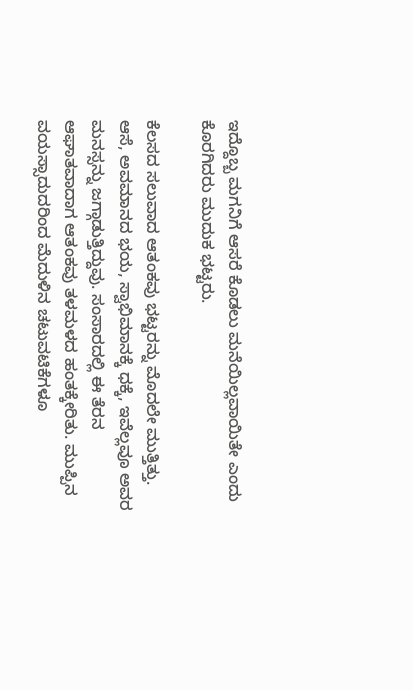ಇದ್ದೊಬ್ಬ ಮಗನಿಗೆ ಆಸರೆ ಕೊಡಲು ಮನೆಯಿಲ್ಲವಾಯಿತೇ ಎಂದು ಕೊರಗಿದರು ಮುದುಕ ಭಟ್ಟರು.

ಕೆಲಸದ ಸಲುವಾದ ಆತಂಕವು ಭಟ್ಟರನ್ನು ಮೊದಲೇ ಮುತ್ತಿತ್ತು. ಆಸೆ, ಅವಮಾನದ ಭಯ, ಸ್ವಾಭಿಮಾನಕ್ಕೆ ಧಕ್ಕೆ, ಇವೆಲ್ಲವೂ ಅವರ ಮನಸ್ಸನ್ನು ಜಗ್ಗಾಡುತ್ತಿದ್ದುವು. ಸಂಸಾರದಲ್ಲಿ ಈ ತೆರನ ಆಘಾತವಾದಾಗ ಆತಂಕವು ತಳಮಳದ ಹಂತಕ್ಕೇರಿತು. ಮುಪ್ಪಿನ ವಯಸ್ಸಾದುದರಿಂದ ಮೆದುಳಿನ ಚಟುವಟಿಕೆಗಳೂ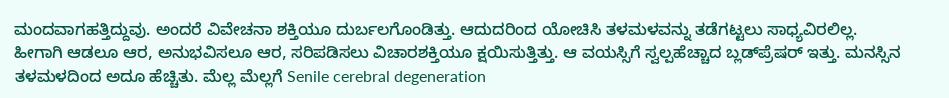ಮಂದವಾಗಹತ್ತಿದ್ದುವು. ಅಂದರೆ ವಿವೇಚನಾ ಶಕ್ತಿಯೂ ದುರ್ಬಲಗೊಂಡಿತ್ತು. ಆದುದರಿಂದ ಯೋಚಿಸಿ ತಳಮಳವನ್ನು ತಡೆಗಟ್ಟಲು ಸಾಧ್ಯವಿರಲಿಲ್ಲ. ಹೀಗಾಗಿ ಆಡಲೂ ಆರ, ಅನುಭವಿಸಲೂ ಆರ, ಸರಿಪಡಿಸಲು ವಿಚಾರಶಕ್ತಿಯೂ ಕ್ಷಯಿಸುತ್ತಿತ್ತು. ಆ ವಯಸ್ಸಿಗೆ ಸ್ವಲ್ಪಹೆಚ್ಚಾದ ಬ್ಲಡ್‌ಪ್ರೆಷರ್ ಇತ್ತು. ಮನಸ್ಸಿನ ತಳಮಳದಿಂದ ಅದೂ ಹೆಚ್ಚಿತು. ಮೆಲ್ಲ ಮೆಲ್ಲಗೆ Senile cerebral degeneration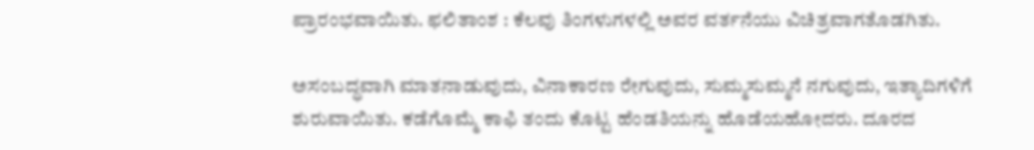ಪ್ರಾರಂಭವಾಯಿತು. ಫಲಿತಾಂಶ : ಕೆಲವು ತಿಂಗಳುಗಳಲ್ಲಿ ಅವರ ವರ್ತನೆಯು ವಿಚಿತ್ರವಾಗತೊಡಗಿತು.

ಅಸಂಬದ್ಧವಾಗಿ ಮಾತನಾಡುವುದು, ವಿನಾಕಾರಣ ರೇಗುವುದು, ಸುಮ್ಮಸುಮ್ಮನೆ ನಗುವುದು, ಇತ್ಯಾದಿಗಳಿಗೆ ಶುರುವಾಯಿತು. ಕಡೆಗೊಮ್ಮೆ ಕಾಫಿ ತಂದು ಕೊಟ್ಟ ಹೆಂಡತಿಯನ್ನು ಹೊಡೆಯಹೋದರು. ದೂರದ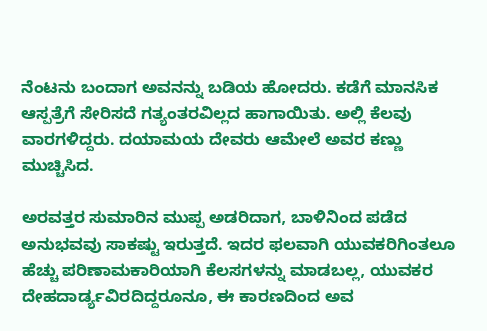ನೆಂಟನು ಬಂದಾಗ ಅವನನ್ನು ಬಡಿಯ ಹೋದರು. ಕಡೆಗೆ ಮಾನಸಿಕ ಆಸ್ಪತ್ರೆಗೆ ಸೇರಿಸದೆ ಗತ್ಯಂತರವಿಲ್ಲದ ಹಾಗಾಯಿತು. ಅಲ್ಲಿ ಕೆಲವು ವಾರಗಳಿದ್ದರು. ದಯಾಮಯ ದೇವರು ಆಮೇಲೆ ಅವರ ಕಣ್ಣು ಮುಚ್ಚಿಸಿದ.

ಅರವತ್ತರ ಸುಮಾರಿನ ಮುಪ್ಪ ಅಡರಿದಾಗ, ಬಾಳಿನಿಂದ ಪಡೆದ ಅನುಭವವು ಸಾಕಷ್ಟು ಇರುತ್ತದೆ. ಇದರ ಫಲವಾಗಿ ಯುವಕರಿಗಿಂತಲೂ ಹೆಚ್ಚು ಪರಿಣಾಮಕಾರಿಯಾಗಿ ಕೆಲಸಗಳನ್ನು ಮಾಡಬಲ್ಲ, ಯುವಕರ ದೇಹದಾರ್ಡ್ಯವಿರದಿದ್ದರೂನೂ, ಈ ಕಾರಣದಿಂದ ಅವ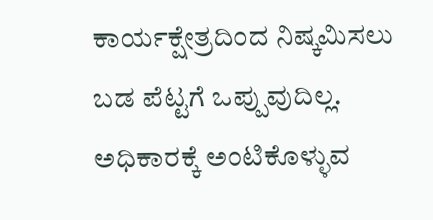ಕಾರ್ಯಕ್ಷೇತ್ರದಿಂದ ನಿಷ್ಕಮಿಸಲು ಬಡ ಪೆಟ್ಟಗೆ ಒಪ್ಪುವುದಿಲ್ಲ. ಅಧಿಕಾರಕ್ಕೆ ಅಂಟಿಕೊಳ್ಳುವ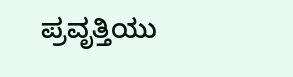ಪ್ರವೃತ್ತಿಯು